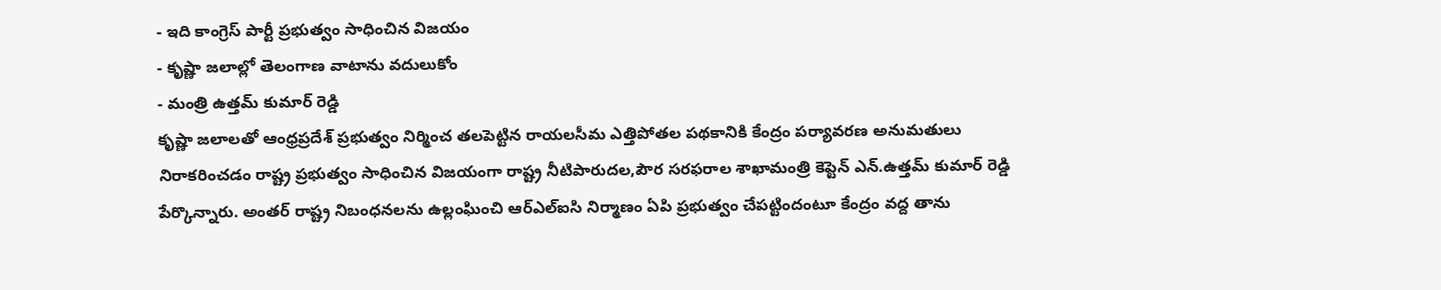- ఇది కాంగ్రెస్ పార్టీ ప్రభుత్వం సాధించిన విజయం
- కృష్ణా జలాల్లో తెలంగాణ వాటాను వదులుకోం
- మంత్రి ఉత్తమ్ కుమార్ రెడ్డి
కృష్ణా జలాలతో ఆంధ్రప్రదేశ్ ప్రభుత్వం నిర్మించ తలపెట్టిన రాయలసీమ ఎత్తిపోతల పథకానికి కేంద్రం పర్యావరణ అనుమతులు నిరాకరించడం రాష్ట్ర ప్రభుత్వం సాధించిన విజయంగా రాష్ట్ర నీటిపారుదల,పౌర సరఫరాల శాఖామంత్రి కెప్టెన్ ఎన్.ఉత్తమ్ కుమార్ రెడ్డి పేర్కొన్నారు. అంతర్ రాష్ట్ర నిబంధనలను ఉల్లంఘించి ఆర్ఎల్ఐసి నిర్మాణం ఏపి ప్రభుత్వం చేపట్టిందంటూ కేంద్రం వద్ద తాను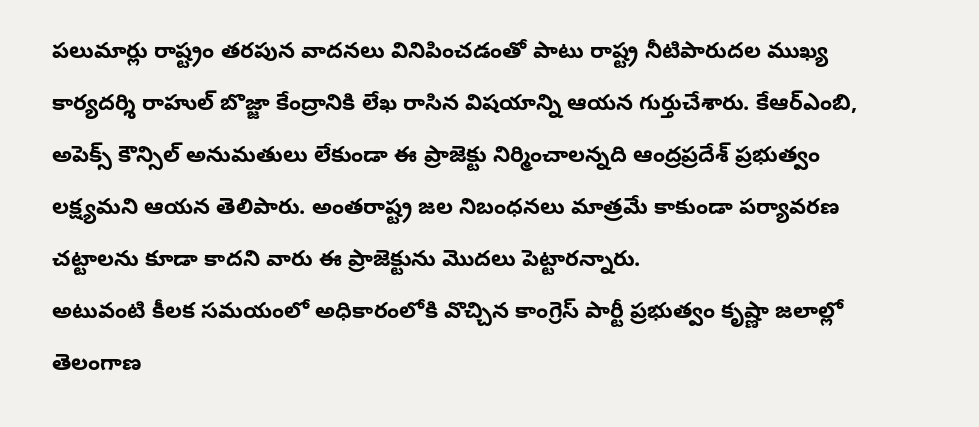పలుమార్లు రాష్ట్రం తరపున వాదనలు వినిపించడంతో పాటు రాష్ట్ర నీటిపారుదల ముఖ్య కార్యదర్శి రాహుల్ బొజ్జా కేంద్రానికి లేఖ రాసిన విషయాన్ని ఆయన గుర్తుచేశారు. కేఆర్ఎంబి, అపెక్స్ కౌన్సిల్ అనుమతులు లేకుండా ఈ ప్రాజెక్టు నిర్మించాలన్నది ఆంద్రప్రదేశ్ ప్రభుత్వం లక్ష్యమని ఆయన తెలిపారు. అంతరాష్ట్ర జల నిబంధనలు మాత్రమే కాకుండా పర్యావరణ చట్టాలను కూడా కాదని వారు ఈ ప్రాజెక్టును మొదలు పెట్టారన్నారు.
అటువంటి కీలక సమయంలో అధికారంలోకి వొచ్చిన కాంగ్రెస్ పార్టీ ప్రభుత్వం కృష్ణా జలాల్లో తెలంగాణ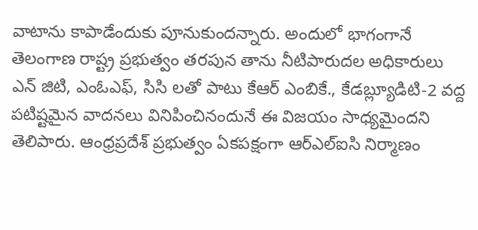వాటాను కాపాడేందుకు పూనుకుందన్నారు. అందులో భాగంగానే తెలంగాణ రాష్ట్ర ప్రభుత్వం తరపున తాను నీటిపారుదల అధికారులు ఎన్ జిటి, ఎంఓఎఫ్, సిసి లతో పాటు కేఆర్ ఎంబికే., కేడబ్ల్యూడిటి-2 వద్ద పటిష్టమైన వాదనలు వినిపించినందునే ఈ విజయం సాధ్యమైందని తెలిపారు. ఆంధ్రప్రదేశ్ ప్రభుత్వం ఏకపక్షంగా ఆర్ఎల్ఐసి నిర్మాణం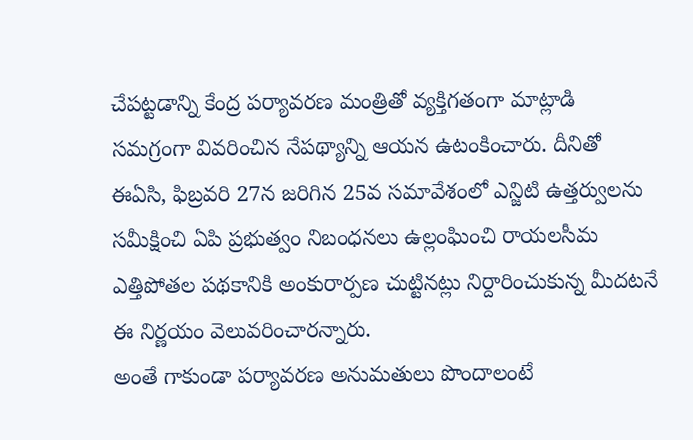చేపట్టడాన్ని కేంద్ర పర్యావరణ మంత్రితో వ్యక్తిగతంగా మాట్లాడి సమగ్రంగా వివరించిన నేపథ్యాన్ని ఆయన ఉటంకించారు. దీనితో ఈఏసి, ఫిబ్రవరి 27న జరిగిన 25వ సమావేశంలో ఎన్జిటి ఉత్తర్వులను సమీక్షించి ఏపి ప్రభుత్వం నిబంధనలు ఉల్లంఘించి రాయలసీమ ఎత్తిపోతల పథకానికి అంకురార్పణ చుట్టినట్లు నిర్దారించుకున్న మీదటనే ఈ నిర్ణయం వెలువరించారన్నారు.
అంతే గాకుండా పర్యావరణ అనుమతులు పొందాలంటే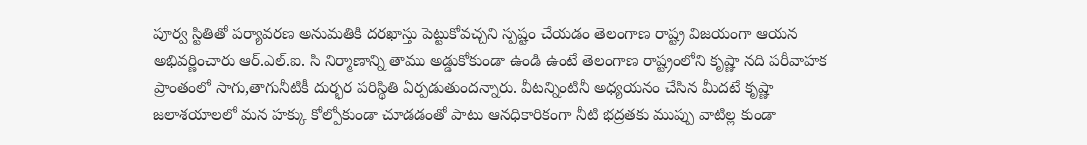పూర్వ స్టితితో పర్యావరణ అనుమతికి దరఖాస్తు పెట్టుకోవచ్చని స్పష్టం చేయడం తెలంగాణ రాష్ట్ర విజయంగా ఆయన అభివర్ణించారు ఆర్.ఎల్.ఐ. సి నిర్మాణాన్ని తాము అడ్డుకోకుండా ఉండి ఉంటే తెలంగాణ రాష్ట్రంలోని కృష్ణా నది పరీవాహక ప్రాంతంలో సాగు,తాగునీటికీ దుర్భర పరిస్థితి ఏర్పడుతుందన్నారు. వీటన్నింటినీ అధ్యయనం చేసిన మీదటే కృష్ణా జలాశయాలలో మన హక్కు కోల్పోకుండా చూడడంతో పాటు ఆనధికారికంగా నీటి భద్రతకు ముప్పు వాటిల్ల కుండా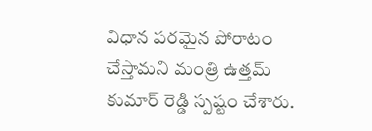విధాన పరమైన పోరాటం చేస్తామని మంత్రి ఉత్తమ్ కుమార్ రెడ్డి స్పష్టం చేశారు.